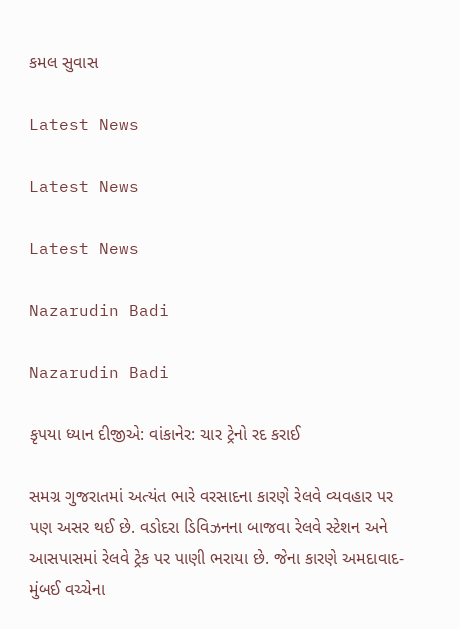કમલ સુવાસ

Latest News

Latest News

Latest News

Nazarudin Badi

Nazarudin Badi

કૃપયા ધ્યાન દીજીએ: વાંકાનેર: ચાર ટ્રેનો રદ કરાઈ

સમગ્ર ગુજરાતમાં અત્યંત ભારે વરસાદના કારણે રેલવે વ્યવહાર પર પણ અસર થઈ છે. વડોદરા ડિવિઝનના બાજવા રેલવે સ્ટેશન અને આસપાસમાં રેલવે ટ્રેક પર પાણી ભરાયા છે. જેના કારણે અમદાવાદ-મુંબઈ વચ્ચેના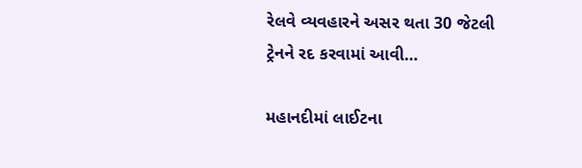રેલવે વ્યવહારને અસર થતા 30 જેટલી ટ્રેનને રદ કરવામાં આવી…

મહાનદીમાં લાઈટના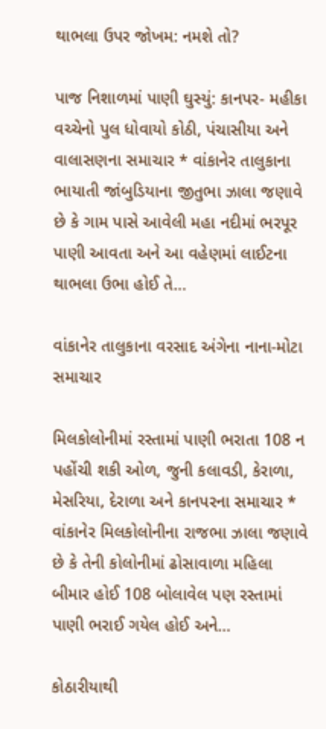થાભલા ઉપર જોખમ: નમશે તો?

પાજ નિશાળમાં પાણી ઘુસ્યું: કાનપર- મહીકા વચ્ચેનો પુલ ધોવાયો કોઠી, પંચાસીયા અને વાલાસણના સમાચાર * વાંકાનેર તાલુકાના ભાયાતી જાંબુડિયાના જીતુભા ઝાલા જણાવે છે કે ગામ પાસે આવેલી મહા નદીમાં ભરપૂર પાણી આવતા અને આ વહેણમાં લાઈટના થાભલા ઉભા હોઈ તે…

વાંકાનેર તાલુકાના વરસાદ અંગેના નાના-મોટા સમાચાર

મિલકોલોનીમાં રસ્તામાં પાણી ભરાતા 108 ન પહોંચી શકી ઓળ, જુની કલાવડી, કેરાળા, મેસરિયા, દેરાળા અને કાનપરના સમાચાર * વાંકાનેર મિલકોલોનીના રાજભા ઝાલા જણાવે છે કે તેની કોલોનીમાં ઢોસાવાળા મહિલા બીમાર હોઈ 108 બોલાવેલ પણ રસ્તામાં પાણી ભરાઈ ગયેલ હોઈ અને…

કોઠારીયાથી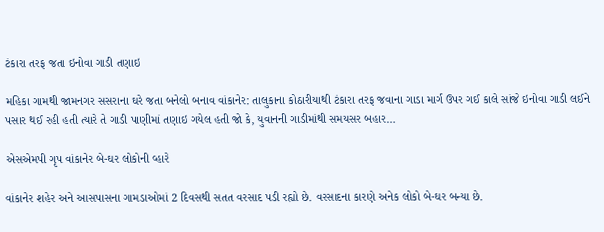ટંકારા તરફ જતા ઇનોવા ગાડી તણાઇ

મહિકા ગામથી જામનગર સસરાના ઘરે જતા બનેલો બનાવ વાંકાનેર: તાલુકાના કોઠારીયાથી ટંકારા તરફ જવાના ગાડા માર્ગ ઉપર ગઈ કાલે સાંજે ઇનોવા ગાડી લઈને પસાર થઈ રહી હતી ત્યારે તે ગાડી પાણીમાં તણાઇ ગયેલ હતી જો કે, યુવાનની ગાડીમાંથી સમયસર બહાર…

એસએમપી ગૃપ વાંકાનેર બે-ઘર લોકોની વ્હારે

વાંકાનેર શહેર અને આસપાસના ગામડાઓમાં 2 દિવસથી સતત વરસાદ પડી રહ્યો છે. વરસાદના કારણે અનેક લોકો બે-ઘર બન્યા છે.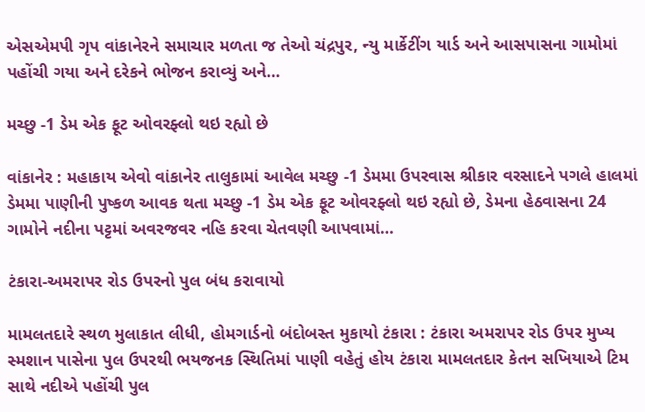એસએમપી ગૃપ વાંકાનેરને સમાચાર મળતા જ તેઓ ચંદ્રપુર, ન્યુ માર્કેટીંગ યાર્ડ અને આસપાસના ગામોમાં પહોંચી ગયા અને દરેકને ભોજન કરાવ્યું અને…

મચ્છુ -1 ડેમ એક ફૂટ ઓવરફ્લો થઇ રહ્યો છે

વાંકાનેર : મહાકાય એવો વાંકાનેર તાલુકામાં આવેલ મચ્છુ -1 ડેમમા ઉપરવાસ શ્રીકાર વરસાદને પગલે હાલમાં ડેમમા પાણીની પુષ્કળ આવક થતા મચ્છુ -1 ડેમ એક ફૂટ ઓવરફ્લો થઇ રહ્યો છે, ડેમના હેઠવાસના 24 ગામોને નદીના પટ્ટમાં અવરજવર નહિ કરવા ચેતવણી આપવામાં…

ટંકારા-અમરાપર રોડ ઉપરનો પુલ બંધ કરાવાયો

મામલતદારે સ્થળ મુલાકાત લીધી, હોમગાર્ડનો બંદોબસ્ત મુકાયો ટંકારા : ટંકારા અમરાપર રોડ ઉપર મુખ્ય સ્મશાન પાસેના પુલ ઉપરથી ભયજનક સ્થિતિમાં પાણી વહેતું હોય ટંકારા મામલતદાર કેતન સખિયાએ ટિમ સાથે નદીએ પહોંચી પુલ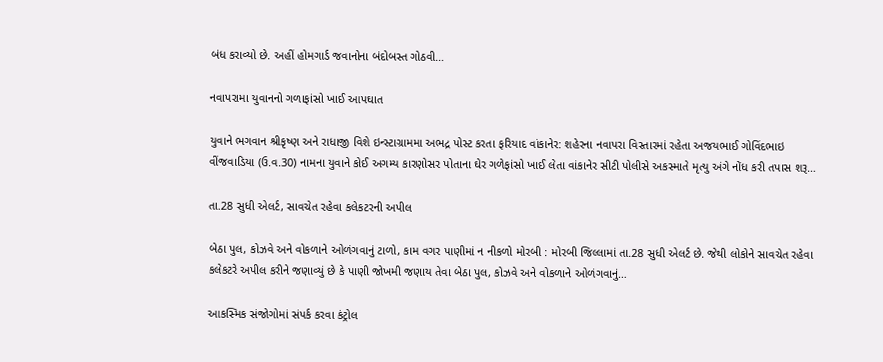બંધ કરાવ્યો છે. અહીં હોમગાર્ડ જવાનોના બંદોબસ્ત ગોઠવી…

નવાપરામા યુવાનનો ગળાફાંસો ખાઈ આપઘાત

યુવાને ભગવાન શ્રીકૃષ્ણ અને રાધાજી વિશે ઇન્સ્ટાગ્રામમા અભદ્ર પોસ્ટ કરતા ફરિયાદ વાંકાનેર: શહેરના નવાપરા વિસ્તારમાં રહેતા અજયભાઈ ગોવિંદભાઇ વીંજવાડિયા (ઉ.વ.30) નામના યુવાને કોઈ અગમ્ય કારણોસર પોતાના ઘેર ગળેફાંસો ખાઈ લેતા વાંકાનેર સીટી પોલીસે અકસ્માતે મૃત્યુ અંગે નોંધ કરી તપાસ શરૂ…

તા.28 સુધી એલર્ટ, સાવચેત રહેવા કલેકટરની અપીલ

બેઠા પુલ, કોઝવે અને વોકળાને ઓળંગવાનું ટાળો, કામ વગર પાણીમાં ન નીકળો મોરબી : મોરબી જિલ્લામાં તા.28 સુધી એલર્ટ છે. જેથી લોકોને સાવચેત રહેવા કલેકટરે અપીલ કરીને જણાવ્યું છે કે પાણી જોખમી જણાય તેવા બેઠા પુલ, કોઝવે અને વોકળાને ઓળંગવાનું…

આકસ્મિક સંજોગોમાં સંપર્ક કરવા કંટ્રોલ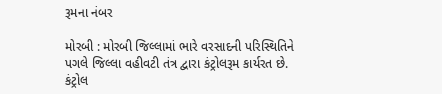રૂમના નંબર

મોરબી : મોરબી જિલ્લામાં ભારે વરસાદની પરિસ્થિતિને પગલે જિલ્લા વહીવટી તંત્ર દ્વારા કંટ્રોલરૂમ કાર્યરત છે. કંટ્રોલ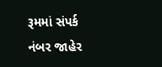રૂમમાં સંપર્ક નંબર જાહેર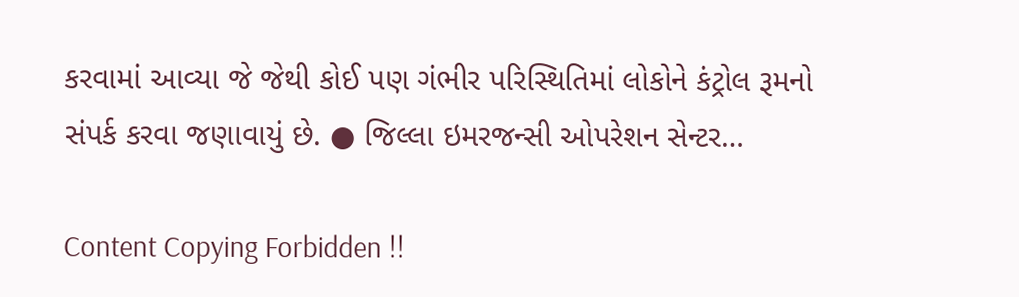કરવામાં આવ્યા જે જેથી કોઈ પણ ગંભીર પરિસ્થિતિમાં લોકોને કંટ્રોલ રૂમનો સંપર્ક કરવા જણાવાયું છે. ● જિલ્લા ઇમરજન્સી ઓપરેશન સેન્ટર…

Content Copying Forbidden !!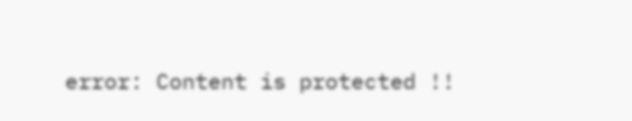error: Content is protected !!